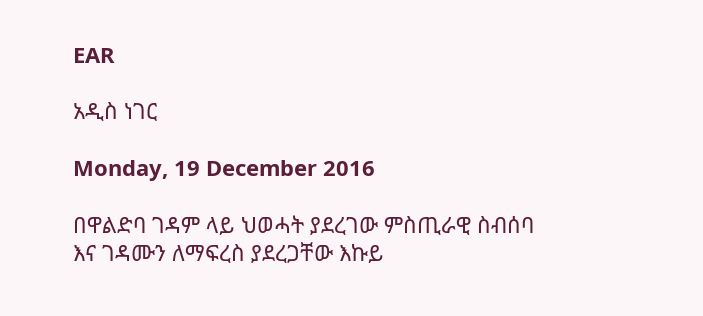EAR

አዲስ ነገር

Monday, 19 December 2016

በዋልድባ ገዳም ላይ ህወሓት ያደረገው ምስጢራዊ ስብሰባ እና ገዳሙን ለማፍረስ ያደረጋቸው እኩይ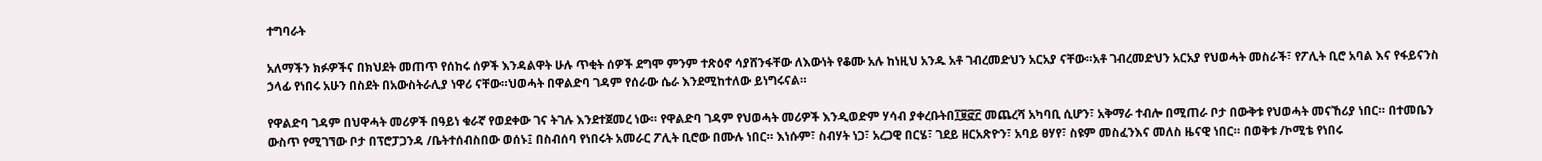ተግባራት

አለማችን ክፉዎችና በክህደት መጠጥ የሰከሩ ሰዎች እንዳልዋት ሁሉ ጥቂት ሰዎች ደግሞ ምንም ተጽዕኖ ሳያሸንፋቸው ለእውነት የቆሙ አሉ ከነዚህ አንዱ አቶ ገብረመድህን አርአያ ናቸው።አቶ ገብረመድህን አርአያ የህወሓት መስራች፣ የፖሊት ቢሮ አባል እና የፋይናንስ ኃላፊ የነበሩ አሁን በስደት በአውስትራሊያ ነዋሪ ናቸው።ህወሓት በዋልድባ ገዳም የሰራው ሴራ እንደሚከተለው ይነግሩናል።

የዋልድባ ገዳም በህዋሓት መሪዎች በዓይነ ቁራኛ የወደቀው ገና ትገሉ እንደተጀመረ ነው። የዋልድባ ገዳም የህወሓት መሪዎች እንዲወድም ሃሳብ ያቀረቡትበ፲፱፸፫ መጨረሻ አካባቢ ሲሆን፣ አቅማራ ተብሎ በሚጠራ ቦታ በውቅቱ የህወሓት መናኸሪያ ነበር። በተመቤን ውስጥ የሚገኘው ቦታ በፕሮፓጋንዳ /ቤትተሰብስበው ወሰኑ፤ በስብሰባ የነበሩት አመራር ፖሊት ቢሮው በሙሉ ነበር። እነሱም፣ ስብሃት ነጋ፣ አረጋዊ በርሄ፣ ገደይ ዘርአጽዮን፣ አባይ ፀሃየ፣ ስዩም መስፈንእና መለስ ዜናዊ ነበር። በወቅቱ /ኮሚቴ የነበሩ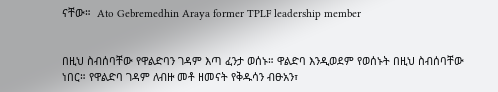ናቸው።  Ato Gebremedhin Araya former TPLF leadership member


በዚህ ስብሰባቸው የዋልድባን ገዳም እጣ ፈንታ ወሰኑ። ዋልድባ እንዲወደም የወሰኑት በዚህ ስብሰባቸው ነበር። የዋልድባ ገዳም ለብዙ መቶ ዘመናት የቅዱሳን ብፁአን፣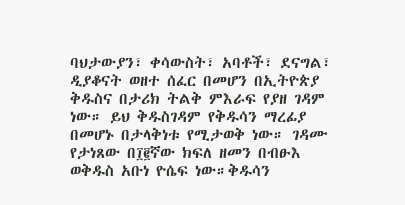ባህታውያን፣ ቀሳውስት፣ አባቶች፣ ደናግል፣ ዲያቆናት ወዘተ ሰፈር በመሆን በኢትዮጵያ ቅዱስና በታሪክ ትልቅ ምእራፍ የያዘ ገዳም ነው። ይህ ቅዱስገዳም የቅዱሳን ማረፊያ በመሆኑ በታላቅነቱ የሚታወቅ ነው። ገዳሙ የታነጸው በ፲፪ኛው ክፍለ ዘመን በብፁእ ወቅዱስ አቡነ ዮሴፍ ነው።ቅዱሳን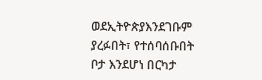ወደኢትዮጵያእንደገቡም ያረፉበት፣ የተሰባሰቡበት ቦታ እንደሆነ በርካታ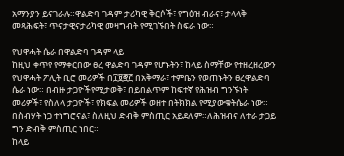አማንያን ይናገራሉ።ዋልድባ ገዳም ታሪካዊ ቅርሶች፣ የግዕዝ ብራና፣ ታላላቅ መጻሕፍት፣ ጥናታዊናታሪካዊ መዛግብት የሚገኙበት ስፍራ ነው።

የህዋሓት ሴራ በዋልድባ ገዳም ላይ
ከዚህ ቀጥየ የማቀርበው ፀረ ዋልድባ ገዳም የሆኑትን፣ ከላይ ስማቸው የተዘረዘረውን የህዋሓት ፖሊት ቢሮ መሪዎች በ፲፱፸፫ በአቅማራ፣ ተምቤን የወጠኑትን ፀረዋልድባ ሴራ ነው። በብዙ ታጋዮችየሚታወቅ፣ በይበልጥም ከፍተኛ የሕዝብ ግንኙነት መሪዎች፣ የስለላ ታጋዮች፣ የክፍል መሪዎች ወዘተ በትክክል የሚያውቁትሴራ ነው። በስብሃት ነጋ ተነግሮናል፣ ስለዚህ ድብቅ ምስጢር አይደለም።ለሕዝብና ለተራ ታጋይ ግን ድብቅ ምስጢር ነበር።
ከላይ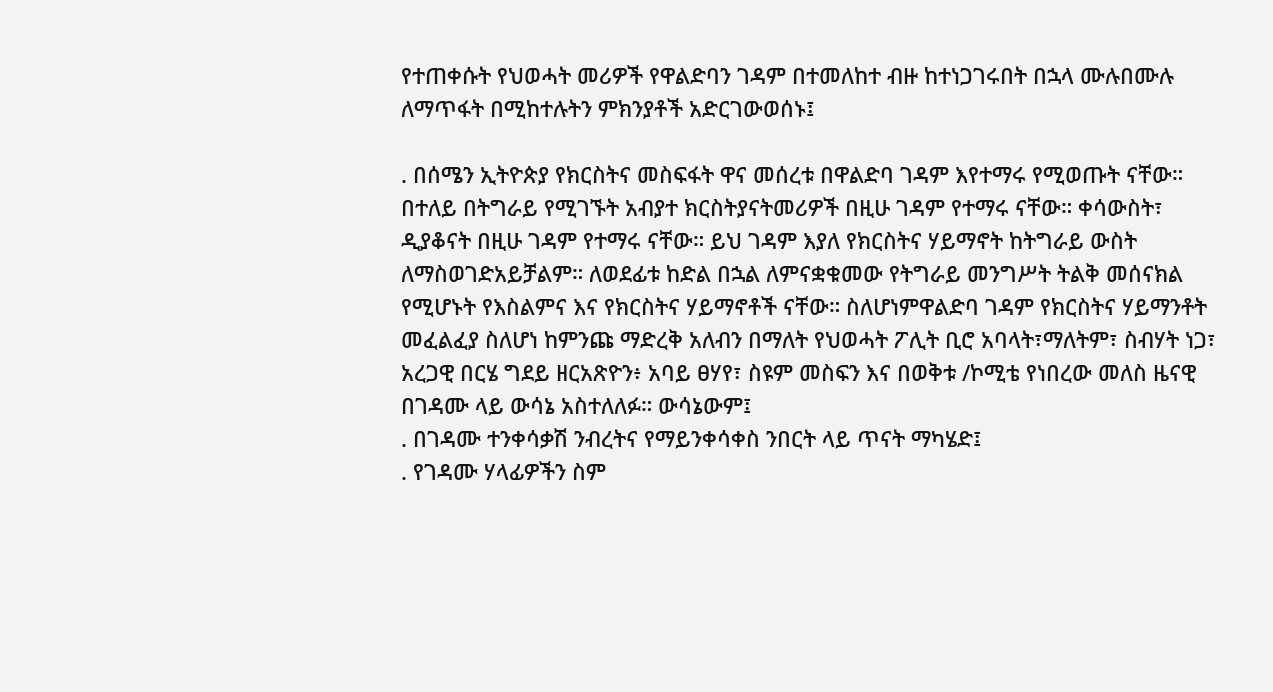የተጠቀሱት የህወሓት መሪዎች የዋልድባን ገዳም በተመለከተ ብዙ ከተነጋገሩበት በኋላ ሙሉበሙሉ ለማጥፋት በሚከተሉትን ምክንያቶች አድርገውወሰኑ፤

. በሰሜን ኢትዮጵያ የክርስትና መስፍፋት ዋና መሰረቱ በዋልድባ ገዳም እየተማሩ የሚወጡት ናቸው። በተለይ በትግራይ የሚገኙት አብያተ ክርስትያናትመሪዎች በዚሁ ገዳም የተማሩ ናቸው። ቀሳውስት፣ ዲያቆናት በዚሁ ገዳም የተማሩ ናቸው። ይህ ገዳም እያለ የክርስትና ሃይማኖት ከትግራይ ውስት ለማስወገድአይቻልም። ለወደፊቱ ከድል በኋል ለምናቋቁመው የትግራይ መንግሥት ትልቅ መሰናክል የሚሆኑት የእስልምና እና የክርስትና ሃይማኖቶች ናቸው። ስለሆነምዋልድባ ገዳም የክርስትና ሃይማንቶት መፈልፈያ ስለሆነ ከምንጩ ማድረቅ አለብን በማለት የህወሓት ፖሊት ቢሮ አባላት፣ማለትም፣ ስብሃት ነጋ፣ አረጋዊ በርሄ ግደይ ዘርአጽዮን፥ አባይ ፀሃየ፣ ስዩም መስፍን እና በወቅቱ /ኮሚቴ የነበረው መለስ ዜናዊ በገዳሙ ላይ ውሳኔ አስተለለፉ። ውሳኔውም፤
. በገዳሙ ተንቀሳቃሽ ንብረትና የማይንቀሳቀስ ንበርት ላይ ጥናት ማካሄድ፤
. የገዳሙ ሃላፊዎችን ስም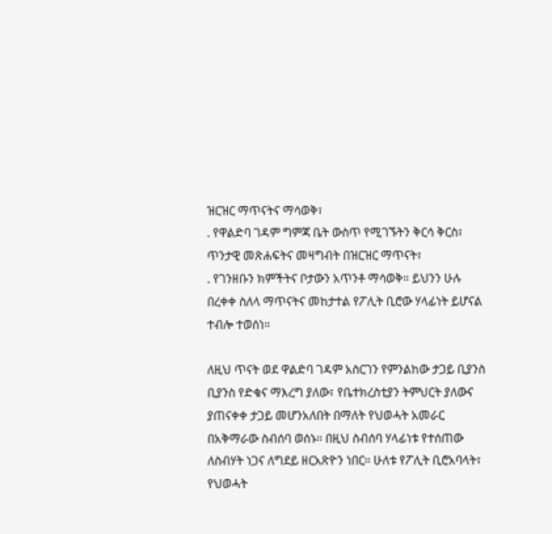ዝርዝር ማጥናትና ማሳወቅ፣
. የዋልድባ ገዳም ግምጃ ቤት ውስጥ የሚገኙትን ቅርሳ ቅርስ፣ ጥንታዊ መጽሐፍትና መዛግብት በዝርዝር ማጥናት፣
. የገንዘቡን ክምችትና ቦታውን አጥንቶ ማሳወቅ። ይህንን ሁሉ በረቀቀ ስለላ ማጥናትና መከታተል የፖሊት ቢሮው ሃላፊነት ይሆናል ተብሎ ተወሰነ።

ለዚህ ጥናት ወደ ዋልድባ ገዳም አስርገን የምንልከው ታጋይ ቢያንስ ቢያንስ የድቁና ማእረግ ያለው፣ የቤተክረስቲያን ትምህርት ያለውና ያጠናቀቀ ታጋይ መሆንአለበት በማለት የህወሓት አመራር በአቅማራው ስብሰባ ወሰኑ። በዚህ ስብሰባ ሃላፊነቱ የተሰጠው ለስብሃት ነጋና ለግደይ ዘርአጽዮን ነበር። ሁለቱ የፖሊት ቢሮአባላት፣ የህወሓት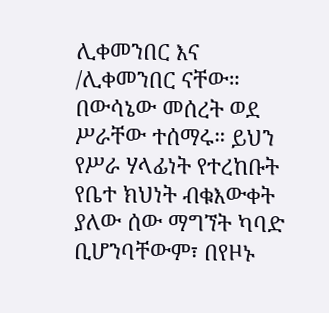ሊቀመንበር እና /ሊቀመንበር ናቸው። በውሳኔው መሰረት ወደ ሥራቸው ተሰማሩ። ይህን የሥራ ሃላፊነት የተረከቡት የቤተ ክህነት ብቁእውቀት ያለው ሰው ማግኘት ካባድ ቢሆንባቸውም፣ በየዞኑ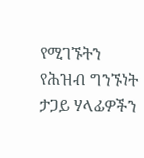የሚገኙትን የሕዝብ ግንኙነት ታጋይ ሃላፊዎችን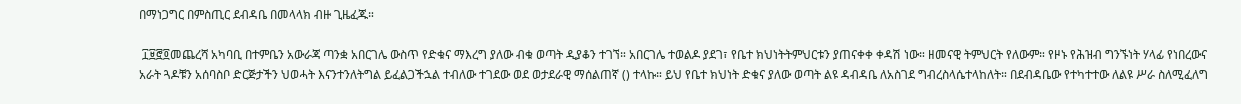በማነጋግር በምስጢር ደብዳቤ በመላላክ ብዙ ጊዜፈጁ።

 ፲፱፸፬መጨረሻ አካባቢ በተምቤን አውራጃ ጣንቋ አበርገሌ ውስጥ የድቁና ማእረግ ያለው ብቁ ወጣት ዲያቆን ተገኘ። አበርገሌ ተወልዶ ያደገ፣ የቤተ ክህነትትምህርቱን ያጠናቀቀ ቀዳሽ ነው። ዘመናዊ ትምህርት የለውም። የዞኑ የሕዝብ ግንኙነት ሃላፊ የነበረውና አራት ጓዶቹን አሰባስቦ ድርጅታችን ህወሓት እናንተንለትግል ይፈልጋችኋል ተብለው ተገደው ወደ ወታደራዊ ማሰልጠኛ () ተላኩ። ይህ የቤተ ክህነት ድቁና ያለው ወጣት ልዩ ዳብዳቤ ለአስገደ ግብረስላሴተላከለት። በደብዳቤው የተካተተው ለልዩ ሥራ ስለሚፈለግ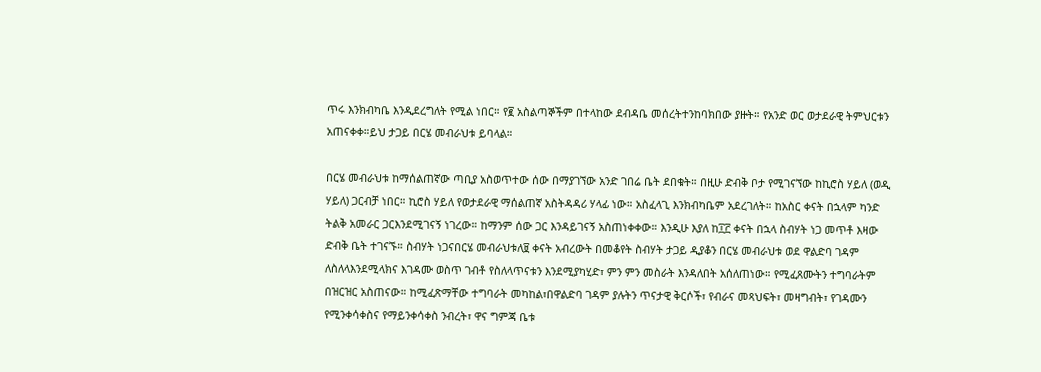ጥሩ እንክብካቤ እንዲደረግለት የሚል ነበር። የ፪ አስልጣኞችም በተላከው ደብዳቤ መሰረትተንከባክበው ያዙት። የአንድ ወር ወታደራዊ ትምህርቱን አጠናቀቀ።ይህ ታጋይ በርሄ መብራህቱ ይባላል።

በርሄ መብራህቱ ከማሰልጠኛው ጣቢያ አስወጥተው ሰው በማያገኘው አንድ ገበሬ ቤት ደበቁት። በዚሁ ድብቅ ቦታ የሚገናኘው ከኪሮስ ሃይለ (ወዲ ሃይለ) ጋርብቻ ነበር። ኪሮስ ሃይለ የወታደራዊ ማሰልጠኛ አስትዳዳሪ ሃላፊ ነው። አስፈላጊ እንክብካቤም አደረገለት። ከአስር ቀናት በኋላም ካንድ ትልቅ አመራር ጋርእንደሚገናኝ ነገረው። ከማንም ሰው ጋር እንዳይገናኝ አስጠነቀቀው። እንዲሁ እያለ ከ፲፫ ቀናት በኋላ ስብሃት ነጋ መጥቶ እዛው ድብቅ ቤት ተገናኙ። ስብሃት ነጋናበርሄ መብራህቱለ፱ ቀናት አብረውት በመቆየት ስብሃት ታጋይ ዲያቆን በርሄ መብራህቱ ወደ ዋልድባ ገዳም ለስለላእንደሚላክና እገዳሙ ወስጥ ገብቶ የስለላጥናቱን እንደሚያካሂድ፣ ምን ምን መስራት እንዳለበት አሰለጠነው። የሚፈጸሙትን ተግባራትም በዝርዝር አስጠናው። ከሚፈጽማቸው ተግባራት መካከል፣በዋልድባ ገዳም ያሉትን ጥናታዊ ቅርሶች፣ የብራና መጻህፍት፣ መዛግብት፣ የገዳሙን የሚንቀሳቀስና የማይንቀሳቀስ ንብረት፣ ዋና ግምጃ ቤቱ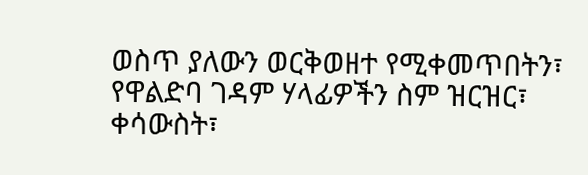ወስጥ ያለውን ወርቅወዘተ የሚቀመጥበትን፣ የዋልድባ ገዳም ሃላፊዎችን ስም ዝርዝር፣ ቀሳውስት፣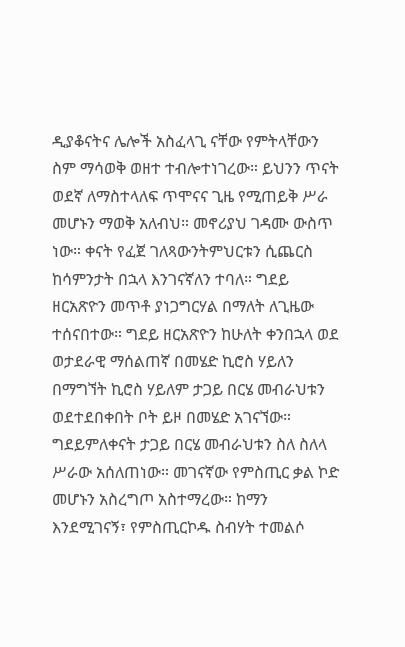ዲያቆናትና ሌሎች አስፈላጊ ናቸው የምትላቸውን ስም ማሳወቅ ወዘተ ተብሎተነገረው። ይህንን ጥናት ወደኛ ለማስተላለፍ ጥሞናና ጊዜ የሚጠይቅ ሥራ መሆኑን ማወቅ አለብህ። መኖሪያህ ገዳሙ ውስጥ ነው። ቀናት የፈጀ ገለጻውንትምህርቱን ሲጨርስ ከሳምንታት በኋላ እንገናኛለን ተባለ። ግደይ ዘርአጽዮን መጥቶ ያነጋግርሃል በማለት ለጊዜው ተሰናበተው። ግደይ ዘርአጽዮን ከሁለት ቀንበኋላ ወደ ወታደራዊ ማሰልጠኛ በመሄድ ኪሮስ ሃይለን በማግኘት ኪሮስ ሃይለም ታጋይ በርሄ መብራህቱን ወደተደበቀበት ቦት ይዞ በመሄድ አገናኘው። ግደይምለቀናት ታጋይ በርሄ መብራህቱን ስለ ስለላ ሥራው አሰለጠነው። መገናኛው የምስጢር ቃል ኮድ መሆኑን አስረግጦ አስተማረው። ከማን እንደሚገናኝ፣ የምስጢርኮዱ ስብሃት ተመልሶ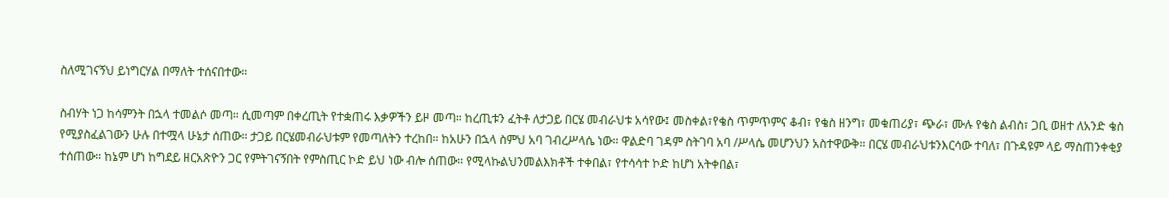ስለሚገናኝህ ይነግርሃል በማለት ተሰናበተው።

ስብሃት ነጋ ከሳምንት በኋላ ተመልሶ መጣ። ሲመጣም በቀረጢት የተቋጠሩ እቃዎችን ይዞ መጣ። ከረጢቱን ፈትቶ ለታጋይ በርሄ መብራህቱ አሳየው፤ መስቀል፣የቄስ ጥምጥምና ቆብ፣ የቄስ ዘንግ፣ መቁጠሪያ፣ ጭራ፣ ሙሉ የቄስ ልብስ፣ ጋቢ ወዘተ ለአንድ ቄስ የሚያስፈልገውን ሁሉ በተሟላ ሁኔታ ሰጠው። ታጋይ በርሄመብራህቱም የመጣለትን ተረከበ። ከአሁን በኋላ ስምህ አባ ገብረሥላሴ ነው። ዋልድባ ገዳም ስትገባ አባ /ሥላሴ መሆንህን አስተዋውቅ። በርሄ መብራህቱንእርሳው ተባለ፣ በጉዳዩም ላይ ማስጠንቀቂያ ተሰጠው። ከኔም ሆነ ከግደይ ዘርአጽዮን ጋር የምትገናኝበት የምስጢር ኮድ ይህ ነው ብሎ ሰጠው። የሚላኩልህንመልእክቶች ተቀበል፣ የተሳሳተ ኮድ ከሆነ አትቀበል፣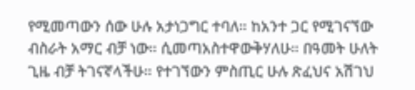የሚመጣውን ሰው ሁሉ አታነጋግር ተባለ። ከአንተ ጋር የሚገናኘው ብስራት አማር ብቻ ነው። ሲመጣአስተዋውቅሃለሁ። በዓመት ሁለት ጊዜ ብቻ ትገናኛላችሁ። የተገኘውን ምስጢር ሁሉ ጽፈህና አሽገህ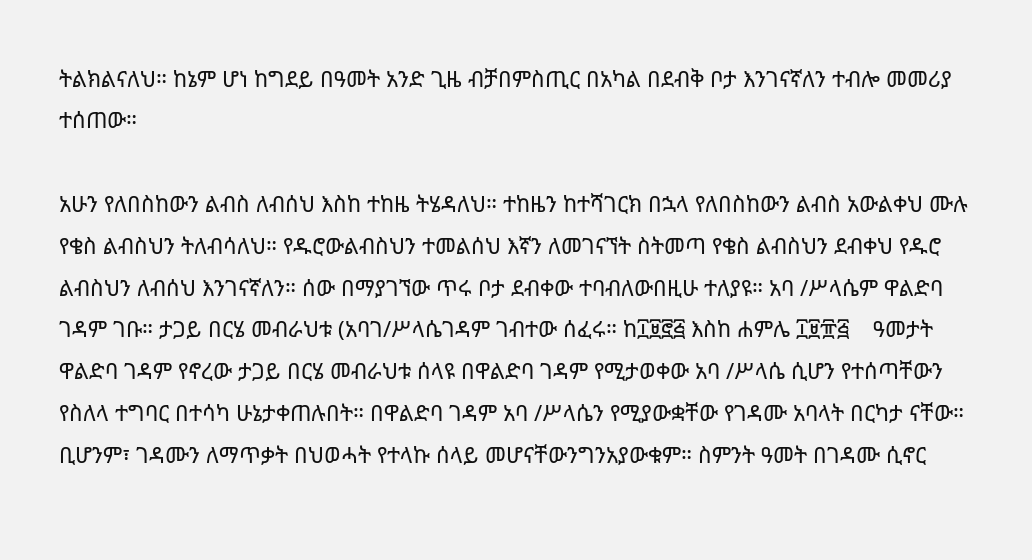ትልክልናለህ። ከኔም ሆነ ከግደይ በዓመት አንድ ጊዜ ብቻበምስጢር በአካል በደብቅ ቦታ እንገናኛለን ተብሎ መመሪያ ተሰጠው።

አሁን የለበስከውን ልብስ ለብሰህ እስከ ተከዜ ትሄዳለህ። ተከዜን ከተሻገርክ በኋላ የለበስከውን ልብስ አውልቀህ ሙሉ የቄስ ልብስህን ትለብሳለህ። የዱሮውልብስህን ተመልሰህ እኛን ለመገናኘት ስትመጣ የቄስ ልብስህን ደብቀህ የዱሮ ልብስህን ለብሰህ እንገናኛለን። ሰው በማያገኘው ጥሩ ቦታ ደብቀው ተባብለውበዚሁ ተለያዩ። አባ /ሥላሴም ዋልድባ ገዳም ገቡ። ታጋይ በርሄ መብራህቱ (አባገ/ሥላሴገዳም ገብተው ሰፈሩ። ከ፲፱፸፭ እስከ ሐምሌ ፲፱፹፭    ዓመታት ዋልድባ ገዳም የኖረው ታጋይ በርሄ መብራህቱ ሰላዩ በዋልድባ ገዳም የሚታወቀው አባ /ሥላሴ ሲሆን የተሰጣቸውን የስለላ ተግባር በተሳካ ሁኔታቀጠሉበት። በዋልድባ ገዳም አባ /ሥላሴን የሚያውቋቸው የገዳሙ አባላት በርካታ ናቸው። ቢሆንም፣ ገዳሙን ለማጥቃት በህወሓት የተላኩ ሰላይ መሆናቸውንግንአያውቁም። ስምንት ዓመት በገዳሙ ሲኖር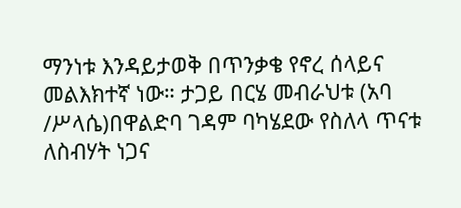ማንነቱ እንዳይታወቅ በጥንቃቄ የኖረ ሰላይና መልእክተኛ ነው። ታጋይ በርሄ መብራህቱ (አባ /ሥላሴ)በዋልድባ ገዳም ባካሄደው የስለላ ጥናቱ ለስብሃት ነጋና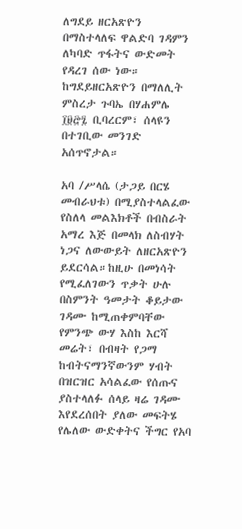ለግደይ ዘርአጽዮን በማስተላለፍ ዋልድባ ገዳምን ለካባድ ጥፋትና ውድመት የዳረገ ሰው ነው። ከግደይዘርአጽዮን በማለሊት ምስረታ ጉባኤ በሃሐምሌ ፲፱፸፯ ቢባረርም፣ ሰላዩን በተገቢው መንገድ አሰጥኖታል።

አባ /ሥላሴ (ታጋይ በርሄ መብራህቱ) በሚያስተላልፈው የስለላ መልእክቶች በብስራት አማረ እጅ በመላክ ለስብሃት ነጋና ለውውይት ለዘርአጽዮን ይደርሳል።ከዚሁ በመነሳት የሚፈለገውን ጥቃት ሁሉ በስምንት ዓመታት ቆይታው ገዳሙ ከሚጠቀምባቸው የምንጭ ውሃ እስከ እርሻ መሬት፣ በብዛት የጋማ ከብትናማንኛውንም ሃብት በዝርዝር አሳልፈው የሰጡና ያስተላለፉ ሰላይ ዛሬ ገዳሙ እየደረሰበት ያለው መፍትሄ የሌለው ውድቀትና ችግር የአባ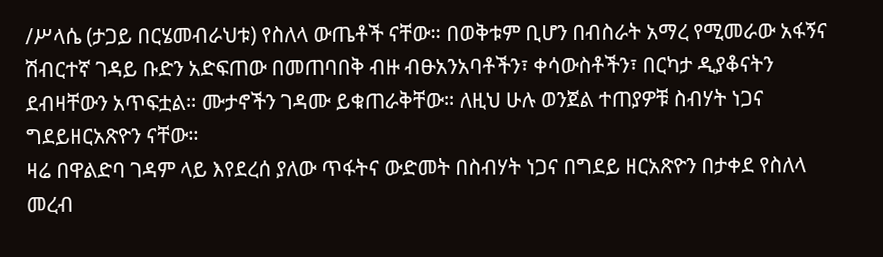/ሥላሴ (ታጋይ በርሄመብራህቱ) የስለላ ውጤቶች ናቸው። በወቅቱም ቢሆን በብስራት አማረ የሚመራው አፋኝና ሽብርተኛ ገዳይ ቡድን አድፍጠው በመጠባበቅ ብዙ ብፁአንአባቶችን፣ ቀሳውስቶችን፣ በርካታ ዲያቆናትን ደብዛቸውን አጥፍቷል። ሙታኖችን ገዳሙ ይቁጠራቅቸው። ለዚህ ሁሉ ወንጀል ተጠያዎቹ ስብሃት ነጋና ግደይዘርአጽዮን ናቸው።
ዛሬ በዋልድባ ገዳም ላይ እየደረሰ ያለው ጥፋትና ውድመት በስብሃት ነጋና በግደይ ዘርአጽዮን በታቀደ የስለላ መረብ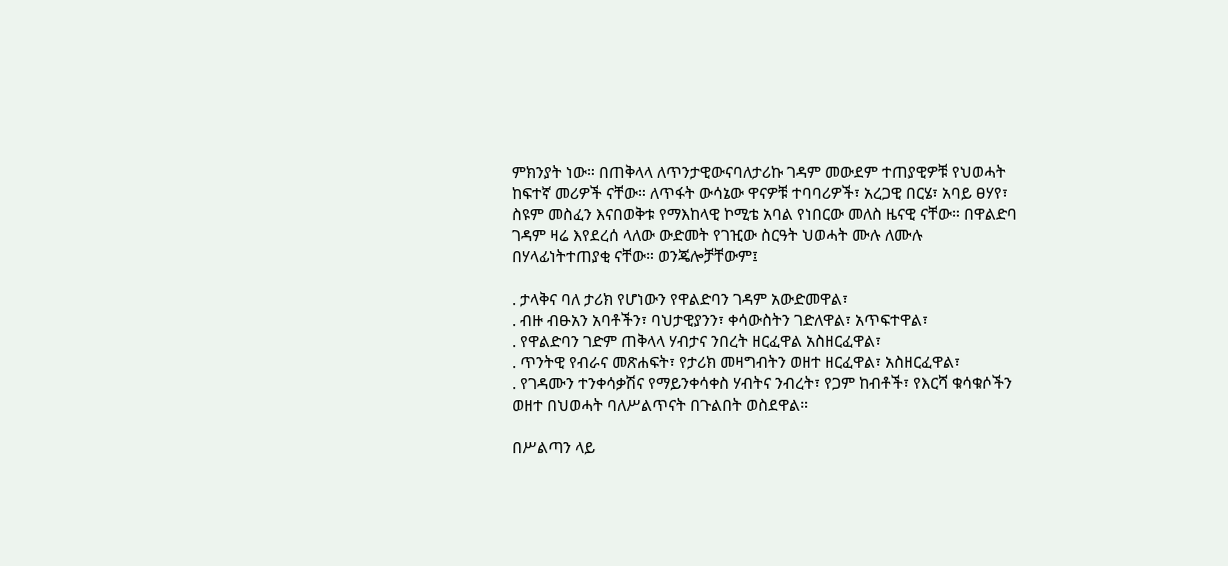ምክንያት ነው። በጠቅላላ ለጥንታዊውናባለታሪኩ ገዳም መውደም ተጠያዊዎቹ የህወሓት ከፍተኛ መሪዎች ናቸው። ለጥፋት ውሳኔው ዋናዎቹ ተባባሪዎች፣ አረጋዊ በርሄ፣ አባይ ፀሃየ፣ ስዩም መስፈን እናበወቅቱ የማእከላዊ ኮሚቴ አባል የነበርው መለስ ዜናዊ ናቸው። በዋልድባ ገዳም ዛሬ እየደረሰ ላለው ውድመት የገዢው ስርዓት ህወሓት ሙሉ ለሙሉ በሃላፊነትተጠያቂ ናቸው። ወንጄሎቻቸውም፤

. ታላቅና ባለ ታሪክ የሆነውን የዋልድባን ገዳም አውድመዋል፣
. ብዙ ብፁአን አባቶችን፣ ባህታዊያንን፣ ቀሳውስትን ገድለዋል፣ አጥፍተዋል፣
. የዋልድባን ገድም ጠቅላላ ሃብታና ንበረት ዘርፈዋል አስዘርፈዋል፣
. ጥንትዊ የብራና መጽሐፍት፣ የታሪክ መዛግብትን ወዘተ ዘርፈዋል፣ አስዘርፈዋል፣
. የገዳሙን ተንቀሳቃሽና የማይንቀሳቀስ ሃብትና ንብረት፣ የጋም ከብቶች፣ የእርሻ ቁሳቁሶችን ወዘተ በህወሓት ባለሥልጥናት በጉልበት ወስደዋል።

በሥልጣን ላይ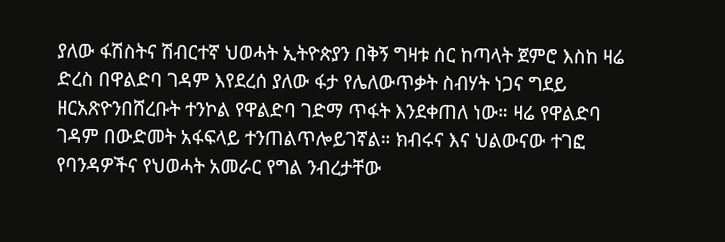ያለው ፋሽስትና ሽብርተኛ ህወሓት ኢትዮጵያን በቅኝ ግዛቱ ሰር ከጣላት ጀምሮ እስከ ዛሬ ድረስ በዋልድባ ገዳም እየደረሰ ያለው ፋታ የሌለውጥቃት ስብሃት ነጋና ግደይ ዘርአጽዮንበሸረቡት ተንኮል የዋልድባ ገድማ ጥፋት እንደቀጠለ ነው። ዛሬ የዋልድባ ገዳም በውድመት አፋፍላይ ተንጠልጥሎይገኛል። ክብሩና እና ህልውናው ተገፎ የባንዳዎችና የህወሓት አመራር የግል ንብረታቸው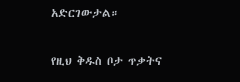አድርገውታል።

የዚህ ቅዱስ ቦታ ጥቃትና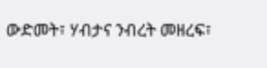ውድመት፣ ሃብታና ንብረት መዘረፍ፣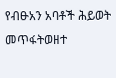የብፁአን አባቶች ሕይወት መጥፋትወዘተ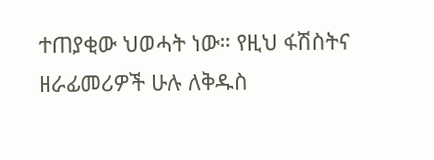ተጠያቂው ህወሓት ነው። የዚህ ፋሽስትና ዘራፊመሪዎች ሁሉ ለቅዱስ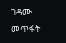ገዳሙ መጥፋት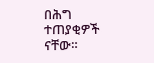በሕግ ተጠያቂዎች ናቸው።